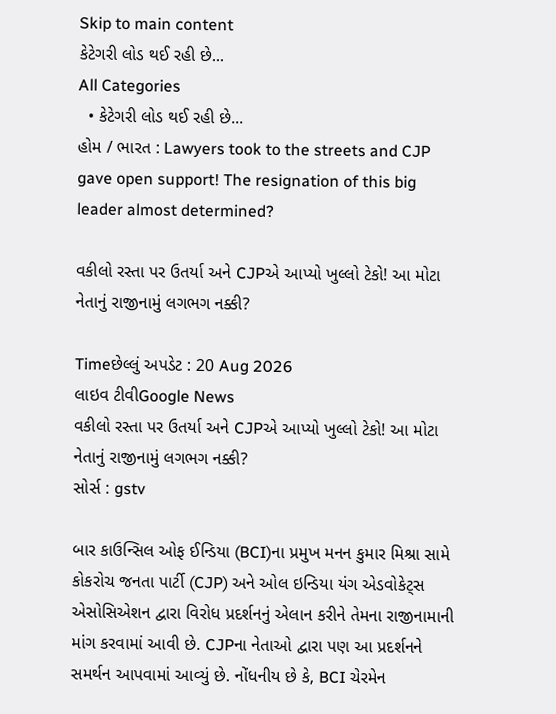Skip to main content
કેટેગરી લોડ થઈ રહી છે...
All Categories
  • કેટેગરી લોડ થઈ રહી છે...
હોમ / ભારત : Lawyers took to the streets and CJP gave open support! The resignation of this big leader almost determined?

વકીલો રસ્તા પર ઉતર્યા અને CJPએ આપ્યો ખુલ્લો ટેકો! આ મોટા નેતાનું રાજીનામું લગભગ નક્કી?

Timeછેલ્લું અપડેટ : 20 Aug 2026
લાઇવ ટીવીGoogle News
વકીલો રસ્તા પર ઉતર્યા અને CJPએ આપ્યો ખુલ્લો ટેકો! આ મોટા નેતાનું રાજીનામું લગભગ નક્કી?
સોર્સ : gstv

બાર કાઉન્સિલ ઓફ ઈન્ડિયા (BCI)ના પ્રમુખ મનન કુમાર મિશ્રા સામે કોકરોચ જનતા પાર્ટી (CJP) અને ઓલ ઇન્ડિયા યંગ એડવોકેટ્સ એસોસિએશન દ્વારા વિરોધ પ્રદર્શનનું એલાન કરીને તેમના રાજીનામાની માંગ કરવામાં આવી છે. CJPના નેતાઓ દ્વારા પણ આ પ્રદર્શનને સમર્થન આપવામાં આવ્યું છે. નોંધનીય છે કે, BCI ચેરમેન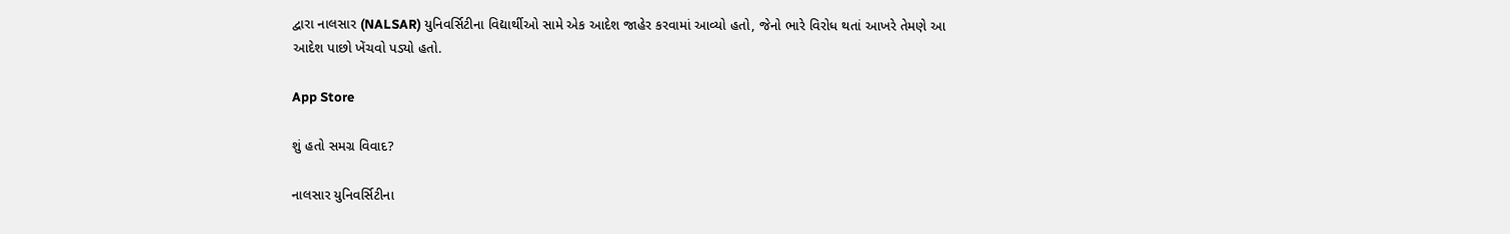દ્વારા નાલસાર (NALSAR) યુનિવર્સિટીના વિદ્યાર્થીઓ સામે એક આદેશ જાહેર કરવામાં આવ્યો હતો, જેનો ભારે વિરોધ થતાં આખરે તેમણે આ આદેશ પાછો ખેંચવો પડ્યો હતો.

App Store

શું હતો સમગ્ર વિવાદ?

નાલસાર યુનિવર્સિટીના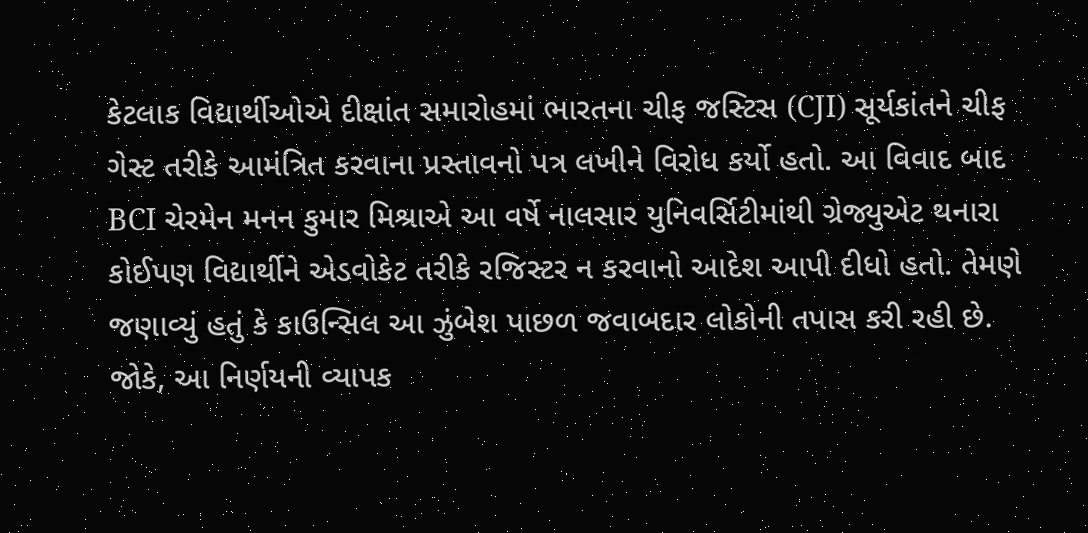કેટલાક વિદ્યાર્થીઓએ દીક્ષાંત સમારોહમાં ભારતના ચીફ જસ્ટિસ (CJI) સૂર્યકાંતને ચીફ ગેસ્ટ તરીકે આમંત્રિત કરવાના પ્રસ્તાવનો પત્ર લખીને વિરોધ કર્યો હતો. આ વિવાદ બાદ BCI ચેરમેન મનન કુમાર મિશ્રાએ આ વર્ષે નાલસાર યુનિવર્સિટીમાંથી ગ્રેજ્યુએટ થનારા કોઈપણ વિદ્યાર્થીને એડવોકેટ તરીકે રજિસ્ટર ન કરવાનો આદેશ આપી દીધો હતો. તેમણે જણાવ્યું હતું કે કાઉન્સિલ આ ઝુંબેશ પાછળ જવાબદાર લોકોની તપાસ કરી રહી છે. જોકે, આ નિર્ણયની વ્યાપક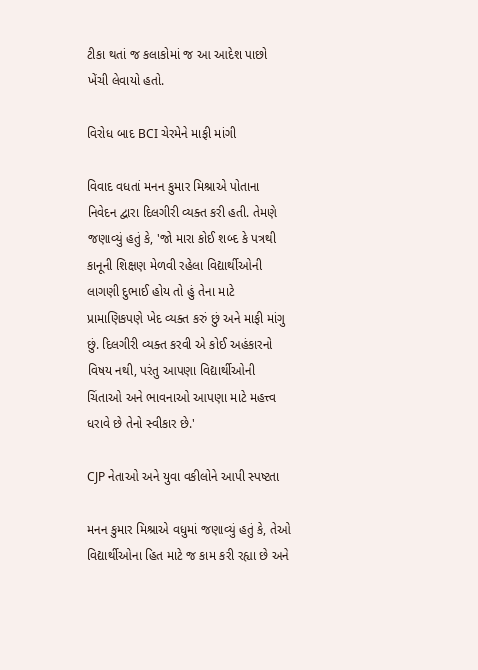ટીકા થતાં જ કલાકોમાં જ આ આદેશ પાછો ખેંચી લેવાયો હતો.

વિરોધ બાદ BCI ચેરમેને માફી માંગી

વિવાદ વધતાં મનન કુમાર મિશ્રાએ પોતાના નિવેદન દ્વારા દિલગીરી વ્યક્ત કરી હતી. તેમણે જણાવ્યું હતું કે, 'જો મારા કોઈ શબ્દ કે પત્રથી કાનૂની શિક્ષણ મેળવી રહેલા વિદ્યાર્થીઓની લાગણી દુભાઈ હોય તો હું તેના માટે પ્રામાણિકપણે ખેદ વ્યક્ત કરું છું અને માફી માંગુ છું. દિલગીરી વ્યક્ત કરવી એ કોઈ અહંકારનો વિષય નથી, પરંતુ આપણા વિદ્યાર્થીઓની ચિંતાઓ અને ભાવનાઓ આપણા માટે મહત્ત્વ ધરાવે છે તેનો સ્વીકાર છે.'

CJP નેતાઓ અને યુવા વકીલોને આપી સ્પષ્ટતા

મનન કુમાર મિશ્રાએ વધુમાં જણાવ્યું હતું કે, તેઓ વિદ્યાર્થીઓના હિત માટે જ કામ કરી રહ્યા છે અને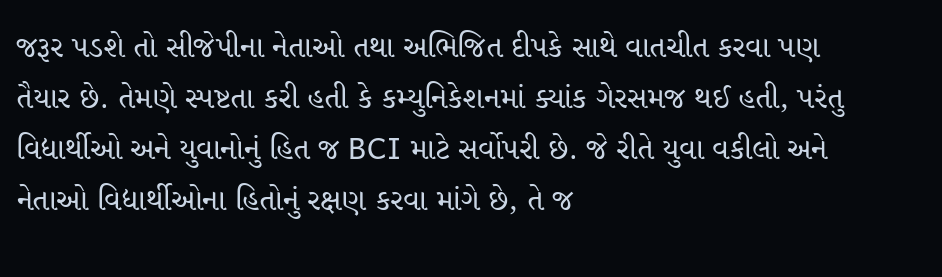જરૂર પડશે તો સીજેપીના નેતાઓ તથા અભિજિત દીપકે સાથે વાતચીત કરવા પણ તૈયાર છે. તેમણે સ્પષ્ટતા કરી હતી કે કમ્યુનિકેશનમાં ક્યાંક ગેરસમજ થઈ હતી, પરંતુ વિદ્યાર્થીઓ અને યુવાનોનું હિત જ BCI માટે સર્વોપરી છે. જે રીતે યુવા વકીલો અને નેતાઓ વિદ્યાર્થીઓના હિતોનું રક્ષણ કરવા માંગે છે, તે જ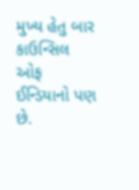મુખ્ય હેતુ બાર કાઉન્સિલ ઓફ ઈન્ડિયાનો પણ છે.